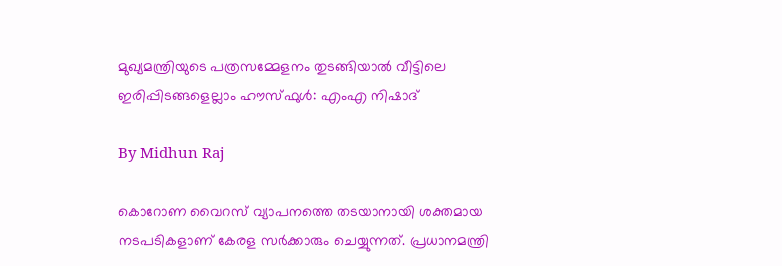മുഖ്യമന്ത്രിയുടെ പത്രസമ്മേളനം തുടങ്ങിയാല്‍ വീട്ടിലെ ഇരിപ്പിടങ്ങളെല്ലാം ഹൗസ്ഫുള്‍: എംഎ നിഷാദ്

By Midhun Raj

കൊറോണ വൈറസ് വ്യാപനത്തെ തടയാനായി ശക്തമായ നടപടികളാണ് കേരള സര്‍ക്കാരും ചെയ്യുന്നത്. പ്രധാനമന്ത്രി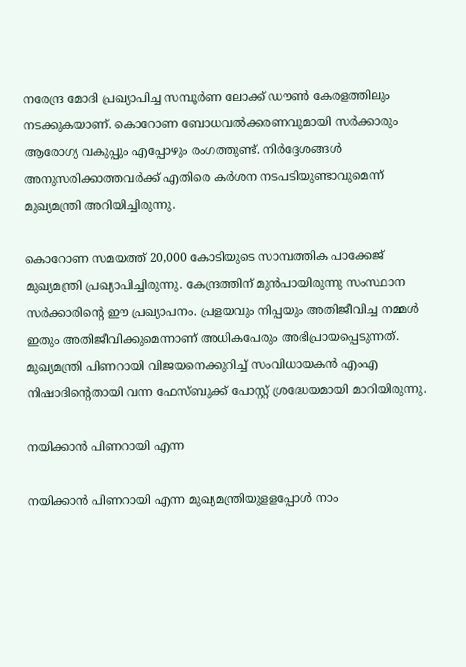നരേന്ദ്ര മോദി പ്രഖ്യാപിച്ച സമ്പൂര്‍ണ ലോക്ക് ഡൗണ്‍ കേരളത്തിലും നടക്കുകയാണ്. കൊറോണ ബോധവല്‍ക്കരണവുമായി സര്‍ക്കാരും ആരോഗ്യ വകുപ്പും എപ്പോഴും രംഗത്തുണ്ട്. നിര്‍ദ്ദേശങ്ങള്‍ അനുസരിക്കാത്തവര്‍ക്ക് എതിരെ കര്‍ശന നടപടിയുണ്ടാവുമെന്ന് മുഖ്യമന്ത്രി അറിയിച്ചിരുന്നു.

കൊറോണ സമയത്ത് 20,000 കോടിയുടെ സാമ്പത്തിക പാക്കേജ് മുഖ്യമന്ത്രി പ്രഖ്യാപിച്ചിരുന്നു. കേന്ദ്രത്തിന് മുന്‍പായിരുന്നു സംസ്ഥാന സര്‍ക്കാരിന്റെ ഈ പ്രഖ്യാപനം. പ്രളയവും നിപ്പയും അതിജീവിച്ച നമ്മള്‍ ഇതും അതിജീവിക്കുമെന്നാണ് അധികപേരും അഭിപ്രായപ്പെടുന്നത്. മുഖ്യമന്ത്രി പിണറായി വിജയനെക്കുറിച്ച് സംവിധായകന്‍ എംഎ നിഷാദിന്റെതായി വന്ന ഫേസ്ബുക്ക് പോസ്റ്റ് ശ്രദ്ധേയമായി മാറിയിരുന്നു.

നയിക്കാന്‍ പിണറായി എന്ന

നയിക്കാന്‍ പിണറായി എന്ന മുഖ്യമന്ത്രിയുളളപ്പോള്‍ നാം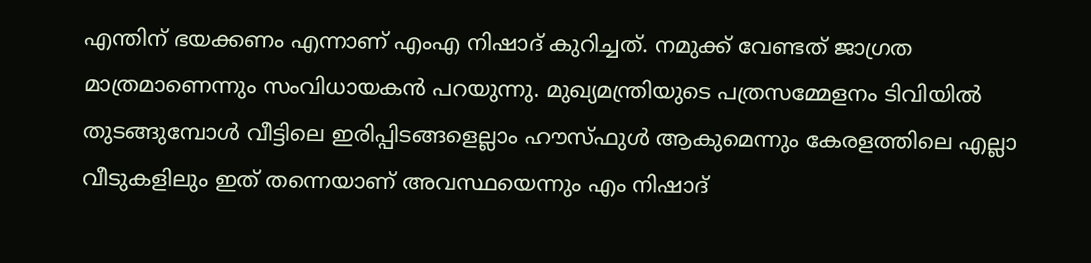എന്തിന് ഭയക്കണം എന്നാണ് എംഎ നിഷാദ് കുറിച്ചത്. നമുക്ക് വേണ്ടത് ജാഗ്രത മാത്രമാണെന്നും സംവിധായകന്‍ പറയുന്നു. മുഖ്യമന്ത്രിയുടെ പത്രസമ്മേളനം ടിവിയില്‍ തുടങ്ങുമ്പോള്‍ വീട്ടിലെ ഇരിപ്പിടങ്ങളെല്ലാം ഹൗസ്ഫുള്‍ ആകുമെന്നും കേരളത്തിലെ എല്ലാ വീടുകളിലും ഇത് തന്നെയാണ് അവസ്ഥയെന്നും എം നിഷാദ്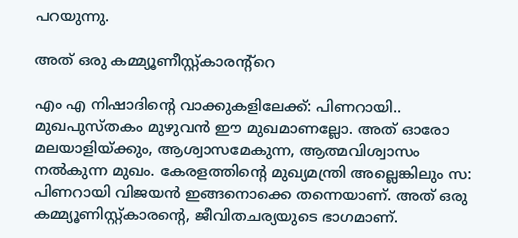പറയുന്നു.

അത് ഒരു കമ്മ്യൂണീസ്റ്റ്കാരന്റ്റെ

എം എ നിഷാദിന്റെ വാക്കുകളിലേക്ക്: പിണറായി.. മുഖപുസ്തകം മുഴുവൻ ഈ മുഖമാണല്ലോ. അത് ഓരോ മലയാളിയ്ക്കും, ആശ്വാസമേകുന്ന, ആത്മവിശ്വാസം നൽകുന്ന മുഖം. കേരളത്തിന്റെ മുഖ്യമന്ത്രി അല്ലെങ്കിലും സ: പിണറായി വിജയൻ ഇങ്ങനൊക്കെ തന്നെയാണ്. അത് ഒരു കമ്മ്യൂണിസ്റ്റ്കാരന്റെ, ജീവിതചര്യയുടെ ഭാഗമാണ്.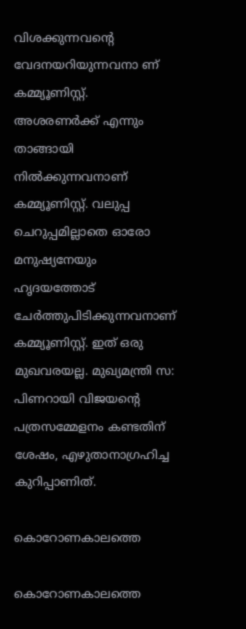വിശക്കുന്നവന്റെ വേദനയറിയുന്നവനാ ണ് കമ്മ്യൂണിസ്റ്റ്. അശരണർക്ക് എന്നും താങ്ങായി നിൽക്കുന്നവനാണ് കമ്മ്യൂണിസ്റ്റ്. വലുപ്പ ചെറുപ്പമില്ലാതെ ഓരോ മനുഷ്യനേയും ഹൃദയത്തോട് ചേർത്തുപിടിക്കുന്നവനാണ് കമ്മ്യൂണിസ്റ്റ്. ഇത് ഒരു മുഖവരയല്ല. മുഖ്യമന്ത്രി സ: പിണറായി വിജയന്റെ പത്രസമ്മേളനം കണ്ടതിന് ശേഷം, എഴുതാനാഗ്രഹിച്ച കുറിപ്പാണിത്.

കൊറോണകാലത്തെ

കൊറോണകാലത്തെ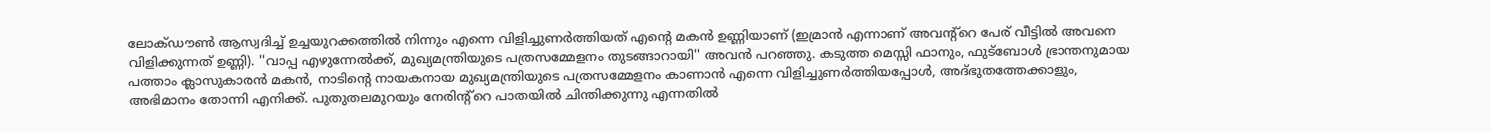ലോക്ഡൗൺ ആസ്വദിച്ച് ഉച്ചയുറക്കത്തിൽ നിന്നും എന്നെ വിളിച്ചുണർത്തിയത് എന്റെ മകൻ ഉണ്ണിയാണ് (ഇമ്രാൻ എന്നാണ് അവന്റ്റെ പേര് വീട്ടിൽ അവനെ വിളിക്കുന്നത് ഉണ്ണി). ''വാപ്പ എഴുന്നേൽക്ക്, മുഖ്യമന്ത്രിയുടെ പത്രസമ്മേളനം തുടങ്ങാറായി'' അവൻ പറഞ്ഞു. കടുത്ത മെസ്സി ഫാനും, ഫുട്ബോൾ ഭ്രാന്തനുമായ പത്താം ക്ലാസുകാരൻ മകൻ, നാടിന്റെ നായകനായ മുഖ്യമന്ത്രിയുടെ പത്രസമ്മേളനം കാണാൻ എന്നെ വിളിച്ചുണർത്തിയപ്പോൾ, അദ്ഭുതത്തേക്കാളും, അഭിമാനം തോന്നി എനിക്ക്. പുതുതലമുറയും നേരിന്റ്റെ പാതയിൽ ചിന്തിക്കുന്നു എന്നതിൽ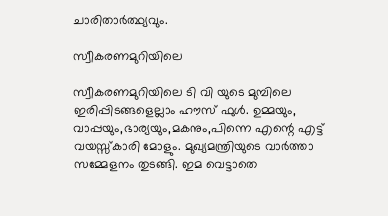ചാരിതാർത്ഥ്യവും.

സ്വീകരണമുറിയിലെ

സ്വീകരണമുറിയിലെ ടി വി യുടെ മുമ്പിലെ ഇരിപ്പിടങ്ങളെല്ലാം ഹൗസ് ഫുൾ. ഉമ്മയും, വാപ്പയും,ഭാര്യയും,മകനും,പിന്നെ എന്റെ എട്ട് വയസ്സ്കാരി മോളും. മുഖ്യമന്ത്രിയുടെ വാർത്താ സമ്മേളനം തുടങ്ങി. ഇമ വെട്ടാതെ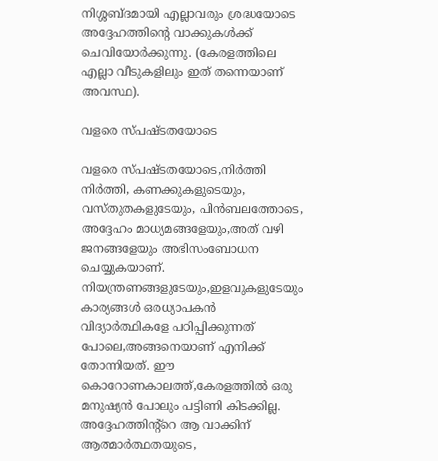നിശ്ശബ്ദമായി എല്ലാവരും ശ്രദ്ധയോടെ അദ്ദേഹത്തിന്റെ വാക്കുകൾക്ക് ചെവിയോർക്കുന്നു. (കേരളത്തിലെ എല്ലാ വീടുകളിലും ഇത് തന്നെയാണ് അവസ്ഥ).

വളരെ സ്പഷ്ടതയോടെ

വളരെ സ്പഷ്ടതയോടെ,നിർത്തി നിർത്തി, കണക്കുകളുടെയും, വസ്തുതകളുടേയും, പിൻബലത്തോടെ, അദ്ദേഹം മാധ്യമങ്ങളേയും,അത് വഴി ജനങ്ങളേയും അഭിസംബോധന ചെയ്യുകയാണ്. നിയന്ത്രണങ്ങളുടേയും,ഇളവുകളുടേയും കാര്യങ്ങൾ ഒരധ്യാപകൻ വിദ്യാർത്ഥികളേ പഠിപ്പിക്കുന്നത് പോലെ,അങ്ങനെയാണ് എനിക്ക് തോന്നിയത്. ഈ കൊറോണകാലത്ത്,കേരളത്തിൽ ഒരു മനുഷ്യൻ പോലും പട്ടിണി കിടക്കില്ല. അദ്ദേഹത്തിന്റ്റെ ആ വാക്കിന് ആത്മാർത്ഥതയുടെ,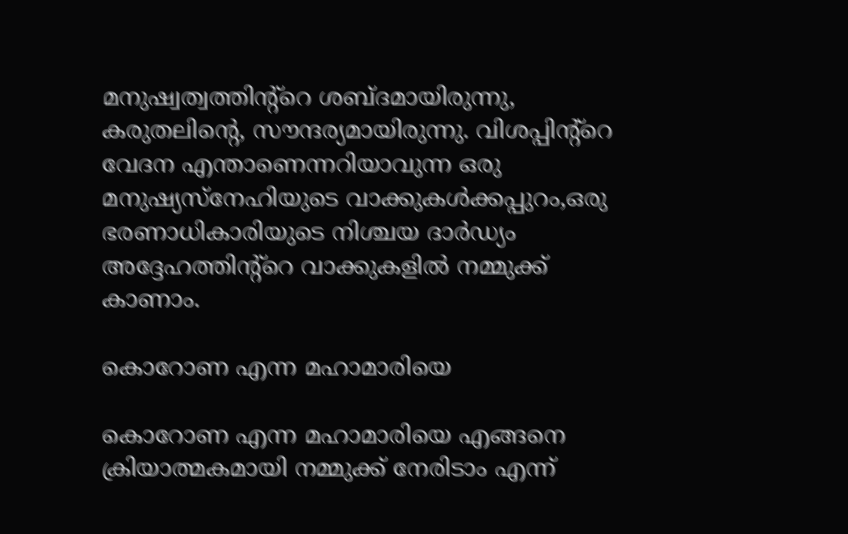മനുഷ്വത്വത്തിന്റ്റെ ശബ്ദമായിരുന്നു, കരുതലിന്റെ, സൗന്ദര്യമായിരുന്നു. വിശപ്പിന്റ്റെ വേദന എന്താണെന്നറിയാവുന്ന ഒരു മനുഷ്യസ്നേഹിയുടെ വാക്കുകൾക്കപ്പുറം,ഒരു ഭരണാധികാരിയുടെ നിശ്ചയ ദാർഡ്യം അദ്ദേഹത്തിന്റ്റെ വാക്കുകളിൽ നമ്മുക്ക് കാണാം.

കൊറോണ എന്ന മഹാമാരിയെ

കൊറോണ എന്ന മഹാമാരിയെ എങ്ങനെ ക്രിയാത്മകമായി നമ്മുക്ക് നേരിടാം എന്ന്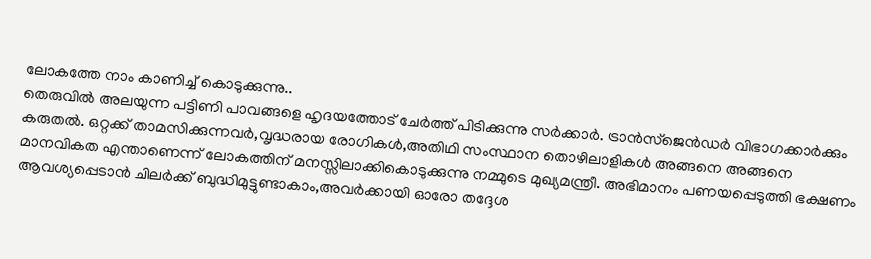ലോകത്തേ നാം കാണിച്ച് കൊടുക്കുന്നു..
തെരുവിൽ അലയുന്ന പട്ടിണി പാവങ്ങളെ ഹൃദയത്തോട് ചേർത്ത് പിടിക്കുന്നു സർക്കാർ. ട്രാൻസ്ജെൻഡർ വിഭാഗക്കാർക്കും കരുതൽ. ഒറ്റക്ക് താമസിക്കുന്നവർ,വൃദ്ധരായ രോഗികൾ,അതിഥി സംസ്ഥാന തൊഴിലാളികൾ അങ്ങനെ അങ്ങനെ മാനവികത എന്താണെന്ന് ലോകത്തിന് മനസ്സിലാക്കികൊടുക്കുന്നു നമ്മുടെ മുഖ്യമന്ത്രീ. അഭിമാനം പണയപ്പെടുത്തി ഭക്ഷണം ആവശ്യപ്പെടാൻ ചിലർക്ക് ബുദ്ധിമുട്ടുണ്ടാകാം,അവർക്കായി ഓരോ തദ്ദേശ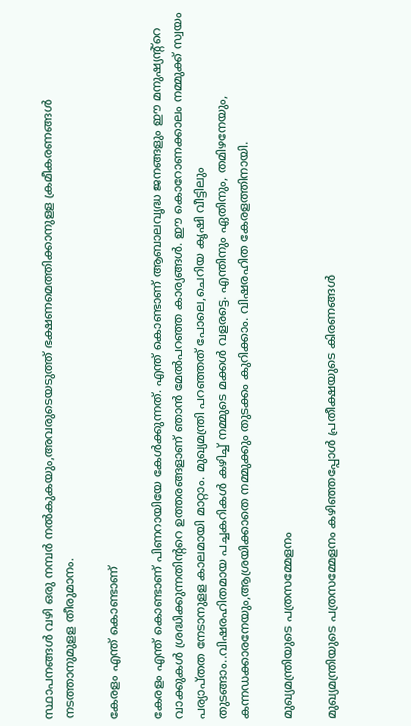സ്ഥാപനങ്ങൾ വഴി ഒരു നമ്പർ നൽകുകയും,അവരുടെയടുത്ത് ഭക്ഷണമെത്തിക്കാനുളള ക്രമീകരണങ്ങൾ നടത്താനുമുളള തീരുമാനം.

കേരളം എന്ത് കൊണ്ടാണ്

കേരളം എന്ത് കൊണ്ടാണ് പിണറായിയേ കേൾക്കുന്നത്. എന്ത് കൊണ്ടാണ് ആബാലവൃദ്ധ ജനങ്ങളും ഈ മനുഷ്യന്റ്റെ വാക്കുകൾ ശ്രദ്ധിക്കുന്നതിന്ററെ ഉത്തരങ്ങളാണ് ഞാൻ മേൽപറഞ്ഞ കാര്യങ്ങൾ. ഈ കൊറോണക്കാലം നമ്മുക്ക് സ്വയം പര്യാപ്തത നേടാനുളള കാലമായി മാറ്റാം. മുഖ്യമന്ത്രി പറഞ്ഞത് പോലെ,ചെറിയ കൃഷി വീട്ടിലും തുടങ്ങാം..വിഷരഹിതമായ പച്ചകറികൾ കഴിച്ച് നമ്മുടെ മക്കൾ വളരട്ടെ. എന്തിനും ഏതിനും, തമിഴനേയും, കന്നഡക്കാരനേയും,ആശ്രയിക്കാതെ നമ്മുക്കും തുടക്കം കുറിക്കാം. വിഷരഹിത കേരളത്തിനായി.

മുഖ്യമന്ത്രിയുടെ പത്രസമ്മേളനം

മുഖ്യമന്ത്രിയുടെ പത്രസമ്മേളനം കഴിഞ്ഞപ്പോൾ പ്രതീക്ഷയുടെ കിരണങ്ങൾ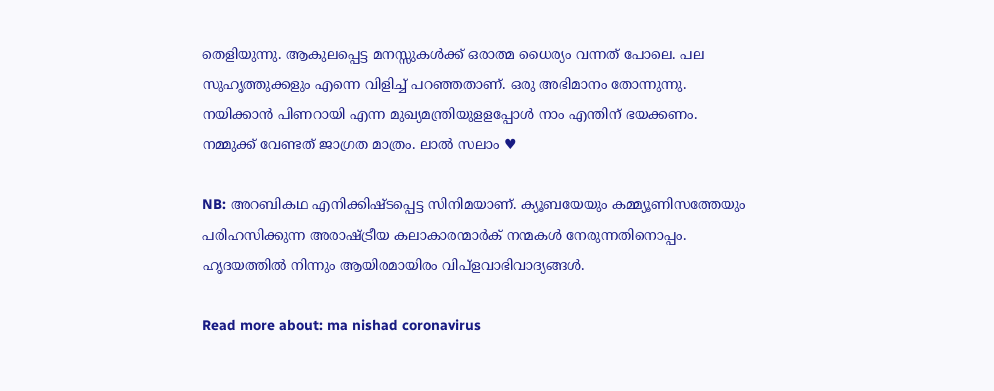തെളിയുന്നു. ആകുലപ്പെട്ട മനസ്സുകൾക്ക് ഒരാത്മ ധൈര്യം വന്നത് പോലെ. പല സുഹൃത്തുക്കളും എന്നെ വിളിച്ച് പറഞ്ഞതാണ്. ഒരു അഭിമാനം തോന്നുന്നു. നയിക്കാൻ പിണറായി എന്ന മുഖ്യമന്ത്രിയുളളപ്പോൾ നാം എന്തിന് ഭയക്കണം.
നമ്മുക്ക് വേണ്ടത് ജാഗ്രത മാത്രം. ലാൽ സലാം ♥

NB: അറബികഥ എനിക്കിഷ്ടപ്പെട്ട സിനിമയാണ്. ക്യൂബയേയും കമ്മ്യൂണിസത്തേയും പരിഹസിക്കുന്ന അരാഷ്ട്രീയ കലാകാരന്മാർക് നന്മകൾ നേരുന്നതിനൊപ്പം. ഹൃദയത്തിൽ നിന്നും ആയിരമായിരം വിപ്ളവാഭിവാദ്യങ്ങൾ.

Read more about: ma nishad coronavirus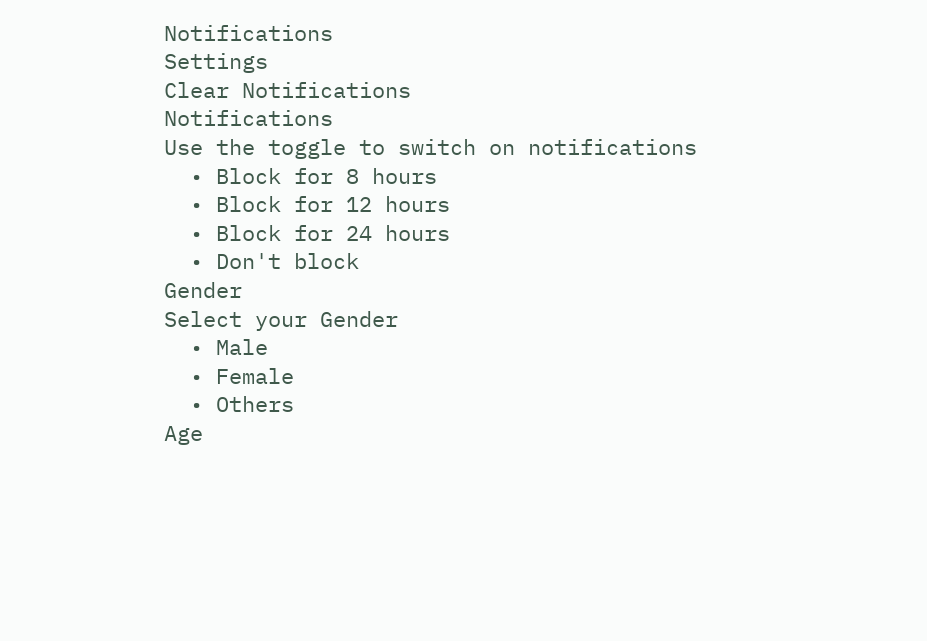Notifications
Settings
Clear Notifications
Notifications
Use the toggle to switch on notifications
  • Block for 8 hours
  • Block for 12 hours
  • Block for 24 hours
  • Don't block
Gender
Select your Gender
  • Male
  • Female
  • Others
Age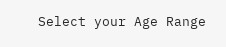Select your Age Range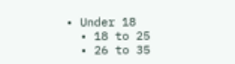• Under 18
  • 18 to 25
  • 26 to 35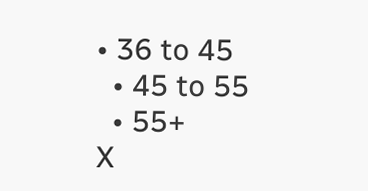• 36 to 45
  • 45 to 55
  • 55+
X